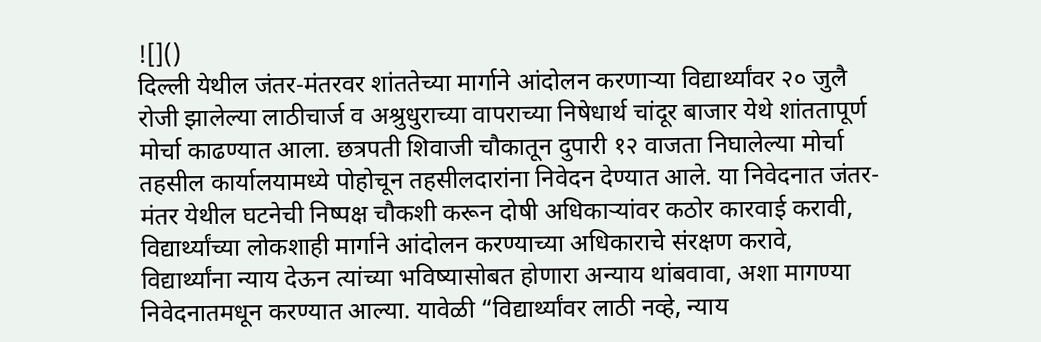![]()
दिल्ली येथील जंतर-मंतरवर शांततेच्या मार्गाने आंदोलन करणाऱ्या विद्यार्थ्यांवर २० जुलै रोजी झालेल्या लाठीचार्ज व अश्रुधुराच्या वापराच्या निषेधार्थ चांदूर बाजार येथे शांततापूर्ण मोर्चा काढण्यात आला. छत्रपती शिवाजी चौकातून दुपारी १२ वाजता निघालेल्या मोर्चा तहसील कार्यालयामध्ये पोहोचून तहसीलदारांना निवेदन देण्यात आले. या निवेदनात जंतर-मंतर येथील घटनेची निष्पक्ष चौकशी करून दोषी अधिकाऱ्यांवर कठोर कारवाई करावी, विद्यार्थ्यांच्या लोकशाही मार्गाने आंदोलन करण्याच्या अधिकाराचे संरक्षण करावे, विद्यार्थ्यांना न्याय देऊन त्यांच्या भविष्यासोबत होणारा अन्याय थांबवावा, अशा मागण्या निवेदनातमधून करण्यात आल्या. यावेळी “विद्यार्थ्यांवर लाठी नव्हे, न्याय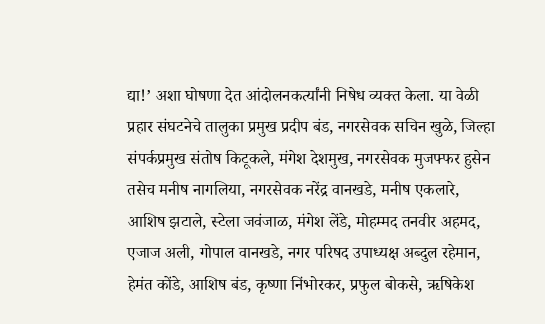द्या!’ अशा घोषणा देत आंदोलनकर्त्यांनी निषेध व्यक्त केला. या वेळी प्रहार संघटनेचे तालुका प्रमुख प्रदीप बंड, नगरसेवक सचिन खुळे, जिल्हा संपर्कप्रमुख संतोष किटूकले, मंगेश देशमुख, नगरसेवक मुजफ्फर हुसेन तसेच मनीष नागलिया, नगरसेवक नरेंद्र वानखडे, मनीष एकलारे, आशिष झटाले, स्टेला जवंजाळ, मंगेश लेंडे, मोहम्मद तनवीर अहमद, एजाज अली, गोपाल वानखडे, नगर परिषद उपाध्यक्ष अब्दुल रहेमान, हेमंत कोंडे, आशिष बंड, कृष्णा निंभोरकर, प्रफुल बोकसे, ऋषिकेश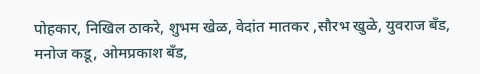पोहकार, निखिल ठाकरे, शुभम खेळ, वेदांत मातकर ,सौरभ खुळे, युवराज बँड, मनोज कडू, ओमप्रकाश बँड,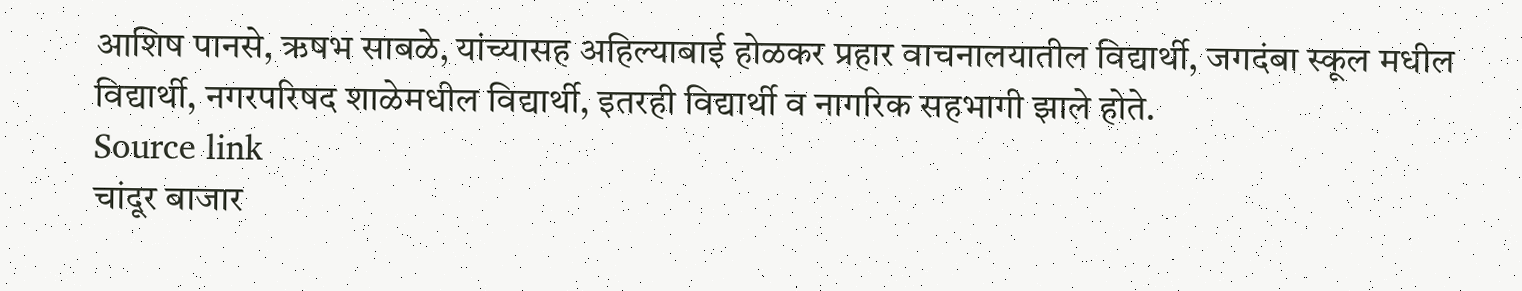आशिष पानसे, ऋषभ साबळे, यांच्यासह अहिल्याबाई होळकर प्रहार वाचनालयातील विद्यार्थी, जगदंबा स्कूल मधील विद्यार्थी, नगरपरिषद शाळेमधील विद्यार्थी, इतरही विद्यार्थी व नागरिक सहभागी झाले होते.
Source link
चांदूर बाजार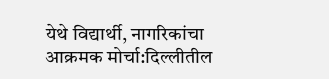येथे विद्यार्थी, नागरिकांचा आक्रमक मोर्चा:दिल्लीतील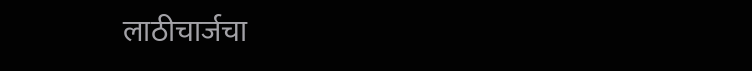लाठीचार्जचा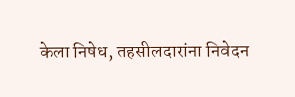केला निषेध, तहसीलदारांना निवेदन